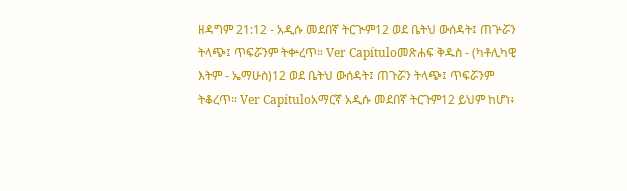ዘዳግም 21:12 - አዲሱ መደበኛ ትርጒም12 ወደ ቤትህ ውሰዳት፤ ጠጕሯን ትላጭ፤ ጥፍሯንም ትቍረጥ። Ver Capítuloመጽሐፍ ቅዱስ - (ካቶሊካዊ እትም - ኤማሁስ)12 ወደ ቤትህ ውሰዳት፤ ጠጉሯን ትላጭ፤ ጥፍሯንም ትቆረጥ። Ver Capítuloአማርኛ አዲሱ መደበኛ ትርጉም12 ይህም ከሆነ፥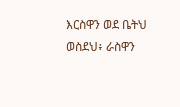እርስዋን ወደ ቤትህ ወስደህ፥ ራስዋን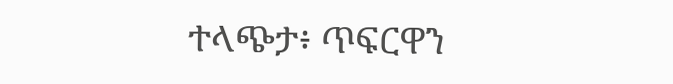ተላጭታ፥ ጥፍርዋን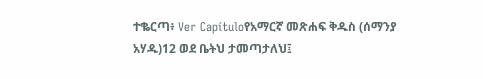ተቈርጣ፥ Ver Capítuloየአማርኛ መጽሐፍ ቅዱስ (ሰማንያ አሃዱ)12 ወደ ቤትህ ታመጣታለህ፤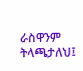ራስዋንም ትላጫታለህ፤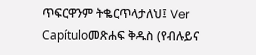ጥፍርዋንም ትቈርጥላታለህ፤ Ver Capítuloመጽሐፍ ቅዱስ (የብሉይና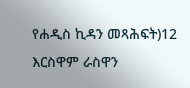የሐዲስ ኪዳን መጻሕፍት)12 እርስዋም ራስዋን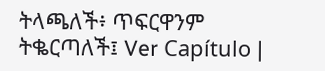ትላጫለች፥ ጥፍርዋንም ትቈርጣለች፤ Ver Capítulo |